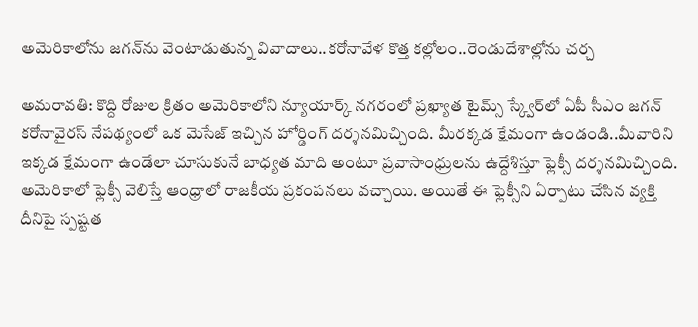అమెరికాలోను జగన్‌ను వెంటాడుతున్న వివాదాలు..కరోనావేళ కొత్త కల్లోలం..రెండుదేశాల్లోను చర్చ

అమరావతి: కొద్ది రోజుల క్రితం అమెరికాలోని న్యూయార్క్ నగరంలో ప్రఖ్యాత టైమ్స్ స్క్వేర్‌లో ఏపీ సీఎం జగన్ కరోనావైరస్ నేపథ్యంలో ఒక మెసేజ్ ఇచ్చిన హోర్డింగ్ దర్శనమిచ్చింది. మీరక్కడ క్షేమంగా ఉండండి..మీవారిని ఇక్కడ క్షేమంగా ఉండేలా చూసుకునే బాధ్యత మాది అంటూ ప్రవాసాంధ్రులను ఉద్దేశిస్తూ ఫ్లెక్సీ దర్శనమిచ్చింది. అమెరికాలో ఫ్లెక్సీ వెలిస్తే ఆంధ్రాలో రాజకీయ ప్రకంపనలు వచ్చాయి. అయితే ఈ ఫ్లెక్సీని ఏర్పాటు చేసిన వ్యక్తి దీనిపై స్పష్టత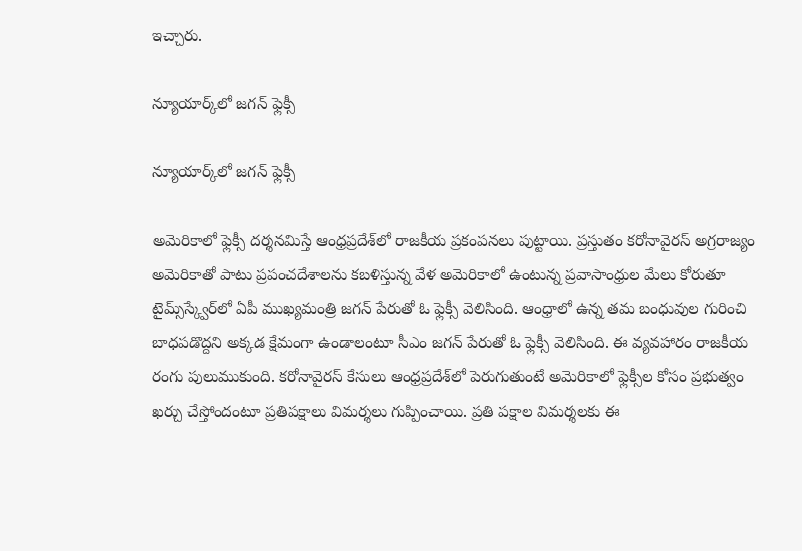ఇచ్చారు.

న్యూయార్క్‌లో జగన్ ఫ్లెక్సీ

న్యూయార్క్‌లో జగన్ ఫ్లెక్సీ

అమెరికాలో ఫ్లెక్సీ దర్శనమిస్తే ఆంధ్రప్రదేశ్‌‌లో రాజకీయ ప్రకంపనలు పుట్టాయి. ప్రస్తుతం కరోనావైరస్ అగ్రరాజ్యం అమెరికాతో పాటు ప్రపంచదేశాలను కబళిస్తున్న వేళ అమెరికాలో ఉంటున్న ప్రవాసాంధ్రుల మేలు కోరుతూ టైమ్స్‌స్క్వేర్‌లో ఏపీ ముఖ్యమంత్రి జగన్ పేరుతో ఓ ఫ్లెక్సీ వెలిసింది. ఆంధ్రాలో ఉన్న తమ బంధువుల గురించి బాధపడొద్దని అక్కడ క్షేమంగా ఉండాలంటూ సీఎం జగన్ పేరుతో ఓ ఫ్లెక్సీ వెలిసింది. ఈ వ్యవహారం రాజకీయ రంగు పులుముకుంది. కరోనావైరస్ కేసులు ఆంధ్రప్రదేశ్‌లో పెరుగుతుంటే అమెరికాలో ఫ్లెక్సీల కోసం ప్రభుత్వం ఖర్చు చేస్తోందంటూ ప్రతిపక్షాలు విమర్శలు గుప్పించాయి. ప్రతి పక్షాల విమర్శలకు ఈ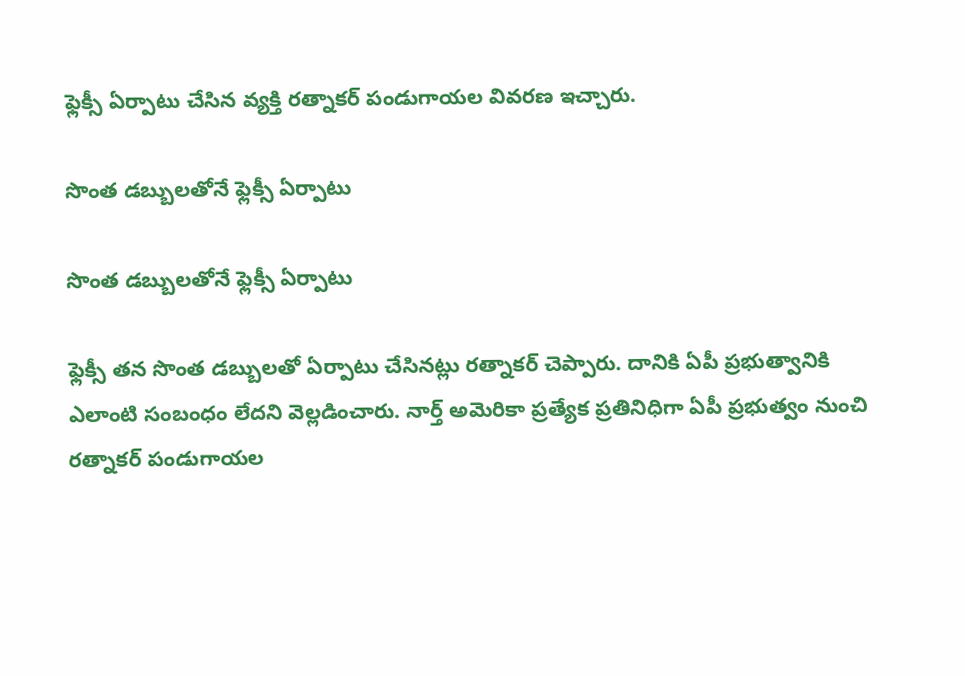ఫ్లెక్సీ ఏర్పాటు చేసిన వ్యక్తి రత్నాకర్ పండుగాయల వివరణ ఇచ్చారు.

సొంత డబ్బులతోనే ఫ్లెక్సీ ఏర్పాటు

సొంత డబ్బులతోనే ఫ్లెక్సీ ఏర్పాటు

ఫ్లెక్సీ తన సొంత డబ్బులతో ఏర్పాటు చేసినట్లు రత్నాకర్ చెప్పారు. దానికి ఏపీ ప్రభుత్వానికి ఎలాంటి సంబంధం లేదని వెల్లడించారు. నార్త్ అమెరికా ప్రత్యేక ప్రతినిధిగా ఏపీ ప్రభుత్వం నుంచి రత్నాకర్ పండుగాయల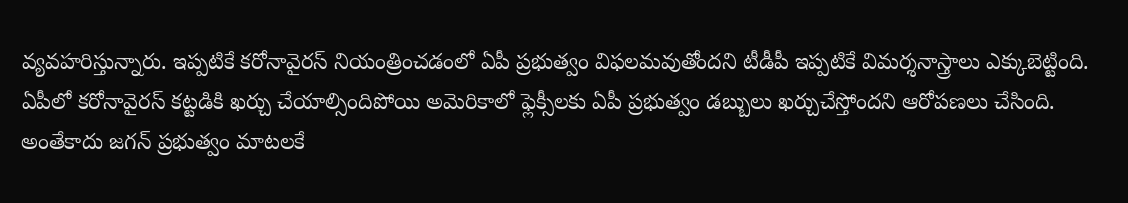వ్యవహరిస్తున్నారు. ఇప్పటికే కరోనావైరస్ నియంత్రించడంలో ఏపీ ప్రభుత్వం విఫలమవుతోందని టీడీపీ ఇప్పటికే విమర్శనాస్త్రాలు ఎక్కుబెట్టింది. ఏపీలో కరోనావైరస్ కట్టడికి ఖర్చు చేయాల్సిందిపోయి అమెరికాలో ఫ్లెక్సీలకు ఏపీ ప్రభుత్వం డబ్బులు ఖర్చుచేస్తోందని ఆరోపణలు చేసింది. అంతేకాదు జగన్ ప్రభుత్వం మాటలకే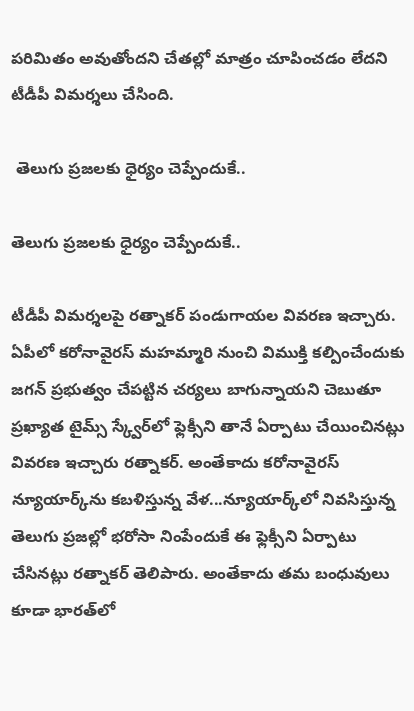పరిమితం అవుతోందని చేతల్లో మాత్రం చూపించడం లేదని టీడీపీ విమర్శలు చేసింది.

 తెలుగు ప్రజలకు ధైర్యం చెప్పేందుకే..

తెలుగు ప్రజలకు ధైర్యం చెప్పేందుకే..

టీడీపీ విమర్శలపై రత్నాకర్ పండుగాయల వివరణ ఇచ్చారు. ఏపీలో కరోనావైరస్ మహమ్మారి నుంచి విముక్తి కల్పించేందుకు జగన్ ప్రభుత్వం చేపట్టిన చర్యలు బాగున్నాయని చెబుతూ ప్రఖ్యాత టైమ్స్ స్క్వేర్‌లో ఫ్లెక్సీని తానే ఏర్పాటు చేయించినట్లు వివరణ ఇచ్చారు రత్నాకర్. అంతేకాదు కరోనావైరస్ న్యూయార్క్‌ను కబళిస్తున్న వేళ...న్యూయార్క్‌లో నివసిస్తున్న తెలుగు ప్రజల్లో భరోసా నింపేందుకే ఈ ఫ్లెక్సీని ఏర్పాటు చేసినట్లు రత్నాకర్ తెలిపారు. అంతేకాదు తమ బంధువులు కూడా భారత్‌లో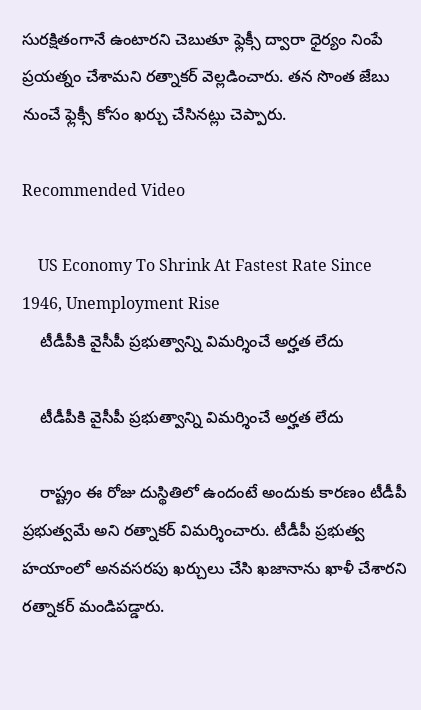సురక్షితంగానే ఉంటారని చెబుతూ ఫ్లెక్సీ ద్వారా ధైర్యం నింపే ప్రయత్నం చేశామని రత్నాకర్ వెల్లడించారు. తన సొంత జేబు నుంచే ఫ్లెక్సీ కోసం ఖర్చు చేసినట్లు చెప్పారు.

Recommended Video

    US Economy To Shrink At Fastest Rate Since 1946, Unemployment Rise
    టీడీపీకి వైసీపీ ప్రభుత్వాన్ని విమర్శించే అర్హత లేదు

    టీడీపీకి వైసీపీ ప్రభుత్వాన్ని విమర్శించే అర్హత లేదు

    రాష్ట్రం ఈ రోజు దుస్థితిలో ఉందంటే అందుకు కారణం టీడీపీ ప్రభుత్వమే అని రత్నాకర్ విమర్శించారు. టీడీపీ ప్రభుత్వ హయాంలో అనవసరపు ఖర్చులు చేసి ఖజానాను ఖాళీ చేశారని రత్నాకర్ మండిపడ్డారు.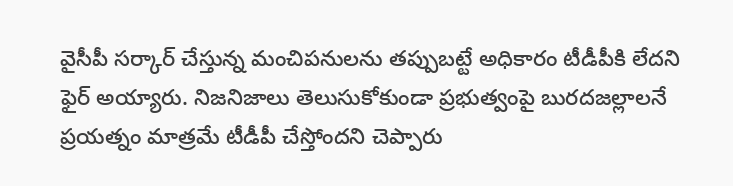వైసీపీ సర్కార్ చేస్తున్న మంచిపనులను తప్పుబట్టే అధికారం టీడీపీకి లేదని ఫైర్ అయ్యారు. నిజనిజాలు తెలుసుకోకుండా ప్రభుత్వంపై బురదజల్లాలనే ప్రయత్నం మాత్రమే టీడీపీ చేస్తోందని చెప్పారు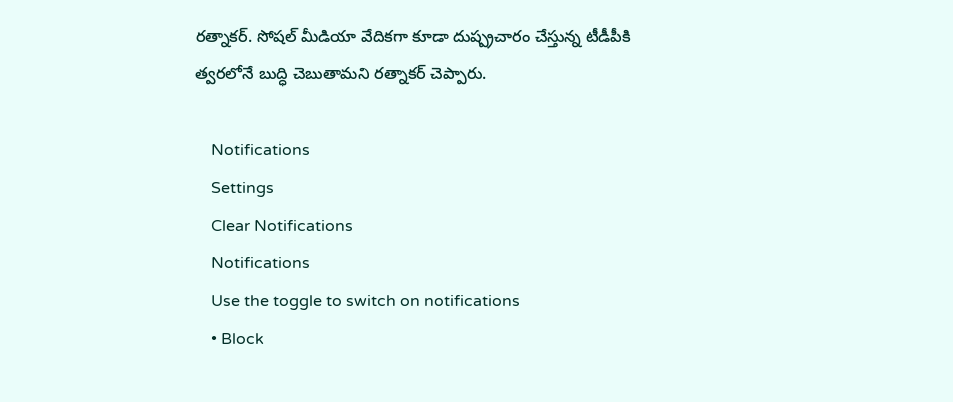రత్నాకర్. సోషల్ మీడియా వేదికగా కూడా దుష్ప్రచారం చేస్తున్న టీడీపీకి త్వరలోనే బుద్ధి చెబుతామని రత్నాకర్ చెప్పారు.

    Notifications
    Settings
    Clear Notifications
    Notifications
    Use the toggle to switch on notifications
    • Block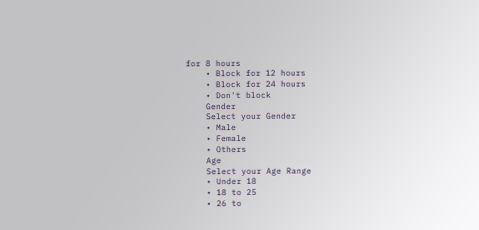for 8 hours
    • Block for 12 hours
    • Block for 24 hours
    • Don't block
    Gender
    Select your Gender
    • Male
    • Female
    • Others
    Age
    Select your Age Range
    • Under 18
    • 18 to 25
    • 26 to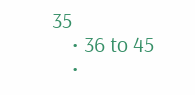35
    • 36 to 45
    •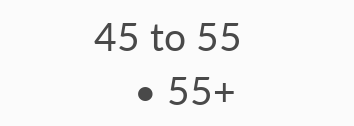45 to 55
    • 55+